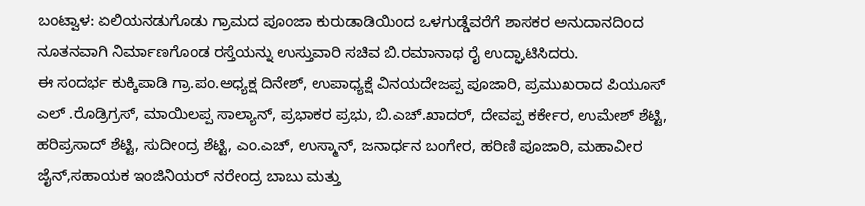ಬಂಟ್ವಾಳ: ಏಲಿಯನಡುಗೊಡು ಗ್ರಾಮದ ಪೂಂಜಾ ಕುರುಡಾಡಿಯಿಂದ ಒಳಗುಡ್ಡೆವರೆಗೆ ಶಾಸಕರ ಅನುದಾನದಿಂದ ನೂತನವಾಗಿ ನಿರ್ಮಾಣಗೊಂಡ ರಸ್ತೆಯನ್ನು ಉಸ್ತುವಾರಿ ಸಚಿವ ಬಿ.ರಮಾನಾಥ ರೈ ಉದ್ಘಾಟಿಸಿದರು.
ಈ ಸಂದರ್ಭ ಕುಕ್ಕಿಪಾಡಿ ಗ್ರಾ.ಪಂ.ಅಧ್ಯಕ್ಷ ದಿನೇಶ್, ಉಪಾಧ್ಯಕ್ಷೆ ವಿನಯದೇಜಪ್ಪ ಪೂಜಾರಿ, ಪ್ರಮುಖರಾದ ಪಿಯೂಸ್ ಎಲ್ .ರೊಡ್ರಿಗ್ರಸ್, ಮಾಯಿಲಪ್ಪ ಸಾಲ್ಯಾನ್, ಪ್ರಭಾಕರ ಪ್ರಭು, ಬಿ.ಎಚ್.ಖಾದರ್, ದೇವಪ್ಪ ಕರ್ಕೇರ, ಉಮೇಶ್ ಶೆಟ್ಟಿ, ಹರಿಪ್ರಸಾದ್ ಶೆಟ್ಟಿ, ಸುದೀಂದ್ರ ಶೆಟ್ಟಿ, ಎಂ.ಎಚ್, ಉಸ್ಮಾನ್, ಜನಾರ್ಧನ ಬಂಗೇರ, ಹರಿಣಿ ಪೂಜಾರಿ, ಮಹಾವೀರ ಜೈನ್,ಸಹಾಯಕ ಇಂಜಿನಿಯರ್ ನರೇಂದ್ರ ಬಾಬು ಮತ್ತು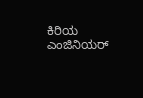ಕಿರಿಯ ಎಂಜಿನಿಯರ್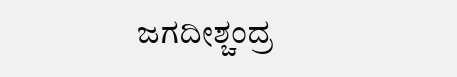ಜಗದೀಶ್ಚಂದ್ರ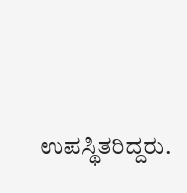ಉಪಸ್ಥಿತರಿದ್ದರು.